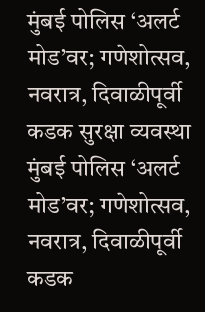मुंबई पोलिस ‘अलर्ट मोड’वर; गणेशोत्सव, नवरात्र, दिवाळीपूर्वी कडक सुरक्षा व्यवस्था
मुंबई पोलिस ‘अलर्ट मोड’वर; गणेशोत्सव, नवरात्र, दिवाळीपूर्वी कडक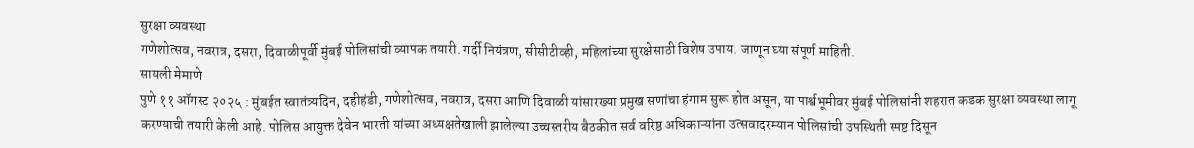सुरक्षा व्यवस्था
गणेशोत्सव, नवरात्र, दसरा, दिवाळीपूर्वी मुंबई पोलिसांची व्यापक तयारी. गर्दी नियंत्रण, सीसीटीव्ही, महिलांच्या सुरक्षेसाठी विशेष उपाय. जाणून घ्या संपूर्ण माहिती.
सायली मेमाणे
पुणे ११ ऑगस्ट २०२५ : मुंबईत स्वातंत्र्यदिन, दहीहंडी, गणेशोत्सव, नवरात्र, दसरा आणि दिवाळी यांसारख्या प्रमुख सणांचा हंगाम सुरू होत असून, या पार्श्वभूमीवर मुंबई पोलिसांनी शहरात कडक सुरक्षा व्यवस्था लागू करण्याची तयारी केली आहे. पोलिस आयुक्त देवेन भारती यांच्या अध्यक्षतेखाली झालेल्या उच्चस्तरीय बैठकीत सर्व वरिष्ठ अधिकाऱ्यांना उत्सवादरम्यान पोलिसांची उपस्थिती स्पष्ट दिसून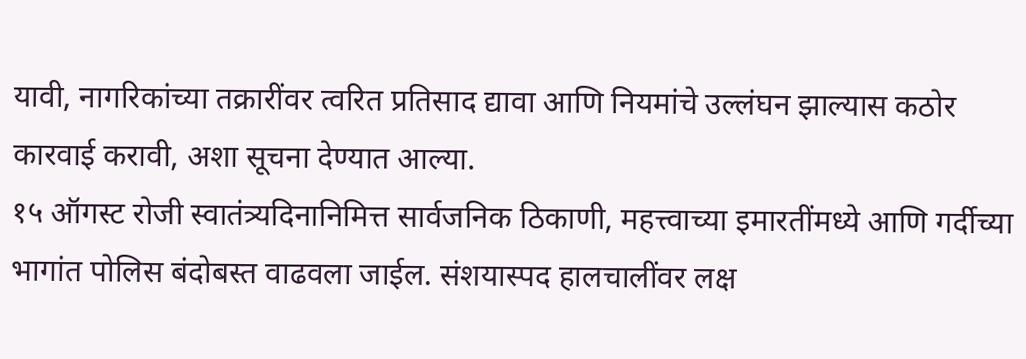यावी, नागरिकांच्या तक्रारींवर त्वरित प्रतिसाद द्यावा आणि नियमांचे उल्लंघन झाल्यास कठोर कारवाई करावी, अशा सूचना देण्यात आल्या.
१५ ऑगस्ट रोजी स्वातंत्र्यदिनानिमित्त सार्वजनिक ठिकाणी, महत्त्वाच्या इमारतींमध्ये आणि गर्दीच्या भागांत पोलिस बंदोबस्त वाढवला जाईल. संशयास्पद हालचालींवर लक्ष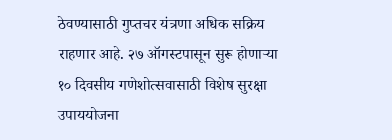ठेवण्यासाठी गुप्तचर यंत्रणा अधिक सक्रिय राहणार आहे. २७ ऑगस्टपासून सुरू होणाऱ्या १० दिवसीय गणेशोत्सवासाठी विशेष सुरक्षा उपाययोजना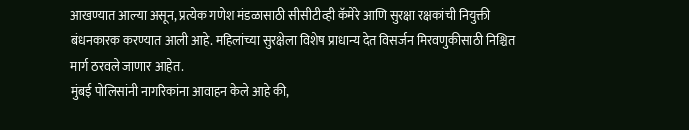आखण्यात आल्या असून, प्रत्येक गणेश मंडळासाठी सीसीटीव्ही कॅमेरे आणि सुरक्षा रक्षकांची नियुक्ती बंधनकारक करण्यात आली आहे. महिलांच्या सुरक्षेला विशेष प्राधान्य देत विसर्जन मिरवणुकीसाठी निश्चित मार्ग ठरवले जाणार आहेत.
मुंबई पोलिसांनी नागरिकांना आवाहन केले आहे की,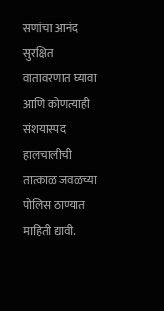सणांचा आनंद सुरक्षित वातावरणात घ्यावा आणि कोणत्याही संशयास्पद हालचालीची तात्काळ जवळच्या पोलिस ठाण्यात माहिती द्यावी.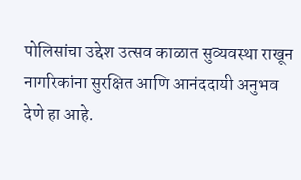पोलिसांचा उद्देश उत्सव काळात सुव्यवस्था राखून नागरिकांना सुरक्षित आणि आनंददायी अनुभव देणे हा आहे.